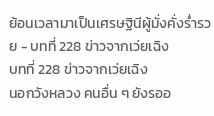ย้อนเวลามาเป็นเศรษฐินีผู้มั่งคั่งร่ำรวย - บทที่ 228 ข่าวจากเว่ยเฉิง
บทที่ 228 ข่าวจากเว่ยเฉิง
นอกวังหลวง คนอื่น ๆ ยังรออ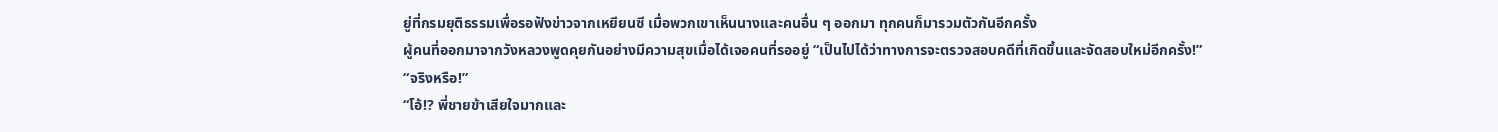ยู่ที่กรมยุติธรรมเพื่อรอฟังข่าวจากเหยียนซี เมื่อพวกเขาเห็นนางและคนอื่น ๆ ออกมา ทุกคนก็มารวมตัวกันอีกครั้ง
ผู้คนที่ออกมาจากวังหลวงพูดคุยกันอย่างมีความสุขเมื่อได้เจอคนที่รออยู่ “เป็นไปได้ว่าทางการจะตรวจสอบคดีที่เกิดขึ้นและจัดสอบใหม่อีกครั้ง!”
“จริงหรือ!”
“โอ้!? พี่ชายข้าเสียใจมากและ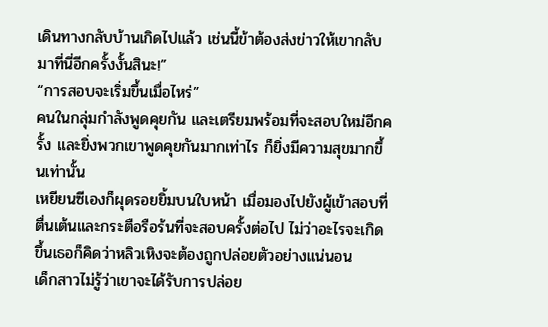เดินทางกลับบ้านเกิดไปแล้ว เช่นนี้ข้าต้องส่งข่าวให้เขากลับมาที่นี่อีกครั้งงั้นสินะ!”
“การสอบจะเริ่มขึ้นเมื่อไหร่”
คนในกลุ่มกำลังพูดคุยกัน และเตรียมพร้อมที่จะสอบใหม่อีกครั้ง และยิ่งพวกเขาพูดคุยกันมากเท่าไร ก็ยิ่งมีความสุขมากขึ้นเท่านั้น
เหยียนซีเองก็ผุดรอยยิ้มบนใบหน้า เมื่อมองไปยังผู้เข้าสอบที่ตื่นเต้นและกระตือรือร้นที่จะสอบครั้งต่อไป ไม่ว่าอะไรจะเกิดขึ้นเธอก็คิดว่าหลิวเหิงจะต้องถูกปล่อยตัวอย่างแน่นอน
เด็กสาวไม่รู้ว่าเขาจะได้รับการปล่อย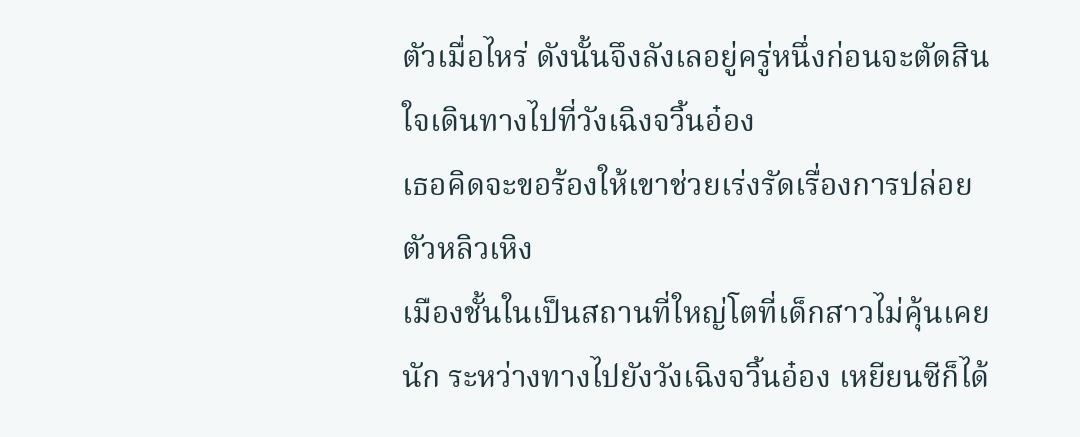ตัวเมื่อไหร่ ดังนั้นจึงลังเลอยู่ครู่หนึ่งก่อนจะตัดสินใจเดินทางไปที่วังเฉิงจวิ้นอ๋อง
เธอคิดจะขอร้องให้เขาช่วยเร่งรัดเรื่องการปล่อยตัวหลิวเหิง
เมืองชั้นในเป็นสถานที่ใหญ่โตที่เด็กสาวไม่คุ้นเคยนัก ระหว่างทางไปยังวังเฉิงจวิ้นอ๋อง เหยียนซีก็ได้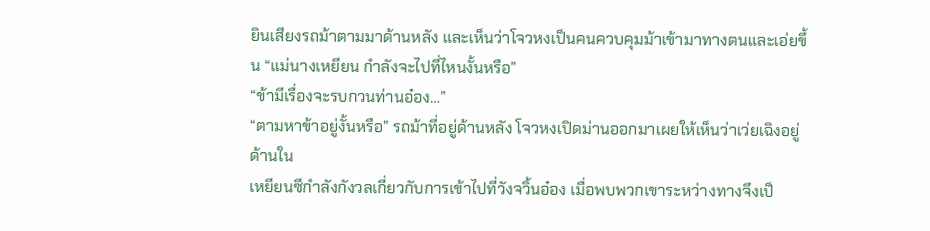ยินเสียงรถม้าตามมาด้านหลัง และเห็นว่าโจวหงเป็นคนควบคุมม้าเข้ามาทางตนและเอ่ยขึ้น “แม่นางเหยียน กำลังจะไปที่ไหนงั้นหรือ”
“ข้ามีเรื่องจะรบกวนท่านอ๋อง…”
“ตามหาข้าอยู่งั้นหรือ” รถม้าที่อยู่ด้านหลัง โจวหงเปิดม่านออกมาเผยให้เห็นว่าเว่ยเฉิงอยู่ด้านใน
เหยียนซีกำลังกังวลเกี่ยวกับการเข้าไปที่วังจวิ้นอ๋อง เมื่อพบพวกเขาระหว่างทางจึงเป็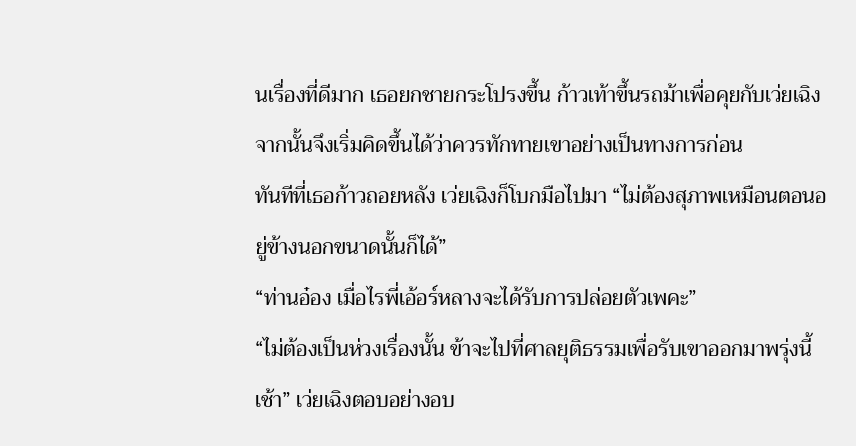นเรื่องที่ดีมาก เธอยกชายกระโปรงขึ้น ก้าวเท้าขึ้นรถม้าเพื่อคุยกับเว่ยเฉิง จากนั้นจึงเริ่มคิดขึ้นได้ว่าควรทักทายเขาอย่างเป็นทางการก่อน
ทันทีที่เธอก้าวถอยหลัง เว่ยเฉิงก็โบกมือไปมา “ไม่ต้องสุภาพเหมือนตอนอยู่ข้างนอกขนาดนั้นก็ได้”
“ท่านอ๋อง เมื่อไรพี่เอ้อร์หลางจะได้รับการปล่อยตัวเพคะ”
“ไม่ต้องเป็นห่วงเรื่องนั้น ข้าจะไปที่ศาลยุติธรรมเพื่อรับเขาออกมาพรุ่งนี้เช้า” เว่ยเฉิงตอบอย่างอบ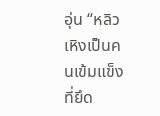อุ่น “หลิวเหิงเป็นคนเข้มแข็งที่ยึด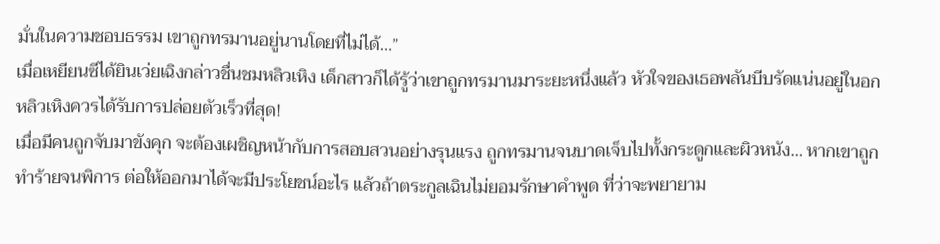มั่นในความชอบธรรม เขาถูกทรมานอยู่นานโดยที่ไม่ได้…”
เมื่อเหยียนซีได้ยินเว่ยเฉิงกล่าวชื่นชมหลิวเหิง เด็กสาวก็ได้รู้ว่าเขาถูกทรมานมาระยะหนึ่งแล้ว หัวใจของเธอพลันบีบรัดแน่นอยู่ในอก หลิวเหิงควรได้รับการปล่อยตัวเร็วที่สุด!
เมื่อมีคนถูกจับมาขังคุก จะต้องเผชิญหน้ากับการสอบสวนอย่างรุนแรง ถูกทรมานจนบาดเจ็บไปทั้งกระดูกและผิวหนัง… หากเขาถูกทำร้ายจนพิการ ต่อให้ออกมาได้จะมีประโยชน์อะไร แล้วถ้าตระกูลเฉินไม่ยอมรักษาคำพูด ที่ว่าจะพยายาม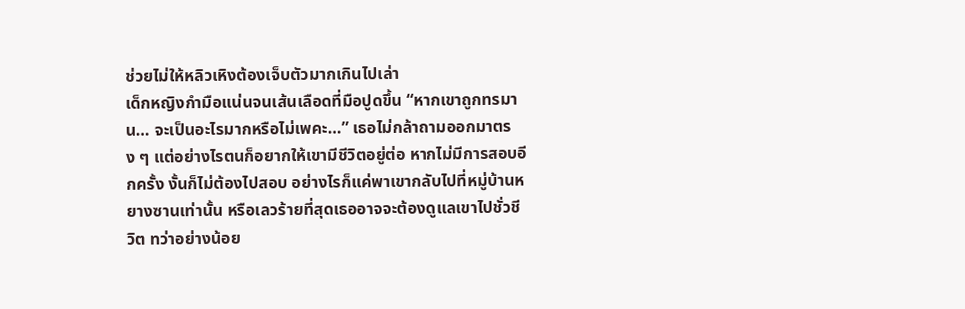ช่วยไม่ให้หลิวเหิงต้องเจ็บตัวมากเกินไปเล่า
เด็กหญิงกำมือแน่นจนเส้นเลือดที่มือปูดขึ้น “หากเขาถูกทรมาน… จะเป็นอะไรมากหรือไม่เพคะ…” เธอไม่กล้าถามออกมาตรง ๆ แต่อย่างไรตนก็อยากให้เขามีชีวิตอยู่ต่อ หากไม่มีการสอบอีกครั้ง งั้นก็ไม่ต้องไปสอบ อย่างไรก็แค่พาเขากลับไปที่หมู่บ้านหยางซานเท่านั้น หรือเลวร้ายที่สุดเธออาจจะต้องดูแลเขาไปชั่วชีวิต ทว่าอย่างน้อย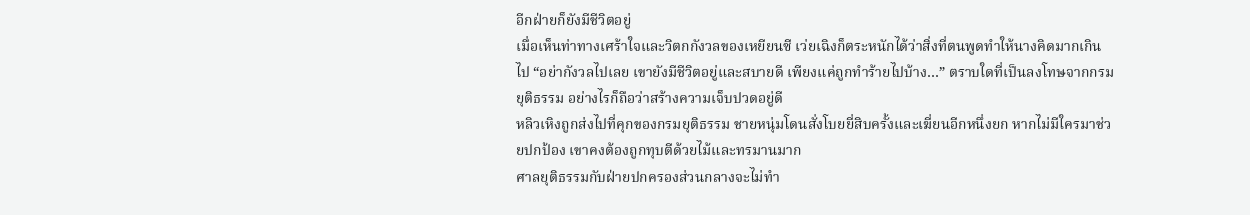อีกฝ่ายก็ยังมีชีวิตอยู่
เมื่อเห็นท่าทางเศร้าใจและวิตกกังวลของเหยียนซี เว่ยเฉิงก็ตระหนักได้ว่าสิ่งที่ตนพูดทำให้นางคิดมากเกินไป “อย่ากังวลไปเลย เขายังมีชีวิตอยู่และสบายดี เพียงแค่ถูกทำร้ายไปบ้าง…” ตราบใดที่เป็นลงโทษจากกรมยุติธรรม อย่างไรก็ถือว่าสร้างความเจ็บปวดอยู่ดี
หลิวเหิงถูกส่งไปที่คุกของกรมยุติธรรม ชายหนุ่มโดนสั่งโบยยี่สิบครั้งและเฆี่ยนอีกหนึ่งยก หากไม่มีใครมาช่วยปกป้อง เขาคงต้องถูกทุบตีด้วยไม้และทรมานมาก
ศาลยุติธรรมกับฝ่ายปกครองส่วนกลางจะไม่ทำ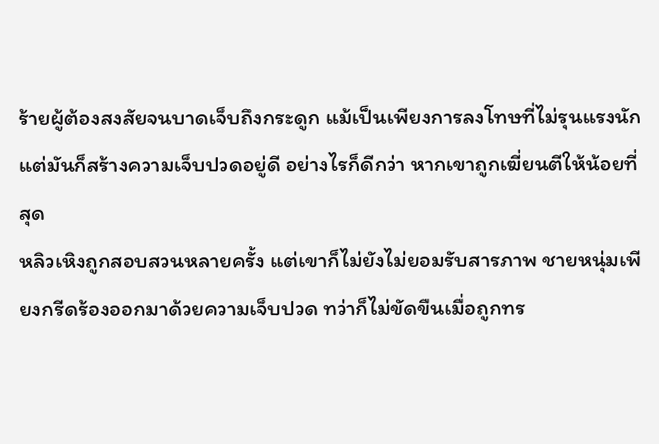ร้ายผู้ต้องสงสัยจนบาดเจ็บถึงกระดูก แม้เป็นเพียงการลงโทษที่ไม่รุนแรงนัก แต่มันก็สร้างความเจ็บปวดอยู่ดี อย่างไรก็ดีกว่า หากเขาถูกเฆี่ยนตีให้น้อยที่สุด
หลิวเหิงถูกสอบสวนหลายครั้ง แต่เขาก็ไม่ยังไม่ยอมรับสารภาพ ชายหนุ่มเพียงกรีดร้องออกมาด้วยความเจ็บปวด ทว่าก็ไม่ขัดขืนเมื่อถูกทร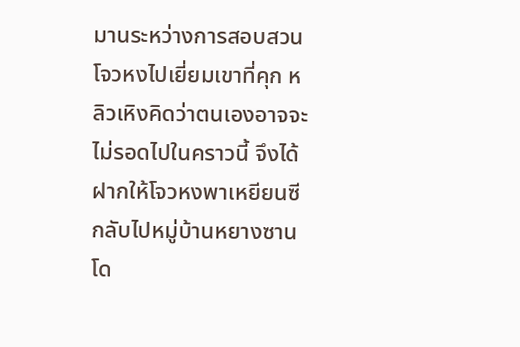มานระหว่างการสอบสวน
โจวหงไปเยี่ยมเขาที่คุก หลิวเหิงคิดว่าตนเองอาจจะไม่รอดไปในคราวนี้ จึงได้ฝากให้โจวหงพาเหยียนซีกลับไปหมู่บ้านหยางซานโด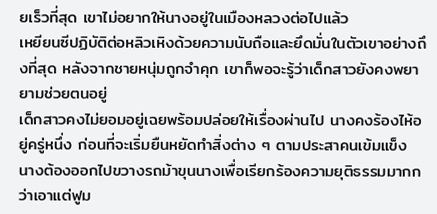ยเร็วที่สุด เขาไม่อยากให้นางอยู่ในเมืองหลวงต่อไปแล้ว
เหยียนซีปฏิบัติต่อหลิวเหิงด้วยความนับถือและยึดมั่นในตัวเขาอย่างถึงที่สุด หลังจากชายหนุ่มถูกจำคุก เขาก็พอจะรู้ว่าเด็กสาวยังคงพยายามช่วยตนอยู่
เด็กสาวคงไม่ยอมอยู่เฉยพร้อมปล่อยให้เรื่องผ่านไป นางคงร้องไห้อยู่ครู่หนึ่ง ก่อนที่จะเริ่มยืนหยัดทำสิ่งต่าง ๆ ตามประสาคนเข้มแข็ง นางต้องออกไปขวางรถม้าขุนนางเพื่อเรียกร้องความยุติธรรมมากกว่าเอาแต่ฟูม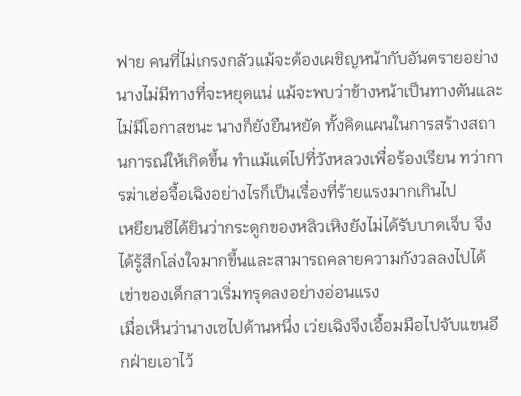ฟาย คนที่ไม่เกรงกลัวแม้จะต้องเผชิญหน้ากับอันตรายอย่างนางไม่มีทางที่จะหยุดแน่ แม้จะพบว่าข้างหน้าเป็นทางตันและไม่มีโอกาสชนะ นางก็ยังยืนหยัด ทั้งคิดแผนในการสร้างสถานการณ์ให้เกิดขึ้น ทำแม้แต่ไปที่วังหลวงเพื่อร้องเรียน ทว่าการฆ่าเฮ่อจื้อเฉิงอย่างไรก็เป็นเรื่องที่ร้ายแรงมากเกินไป
เหยียนซีได้ยินว่ากระดูกของหลิวเหิงยังไม่ได้รับบาดเจ็บ จึงได้รู้สึกโล่งใจมากขึ้นและสามารถคลายความกังวลลงไปได้ เข่าของเด็กสาวเริ่มทรุดลงอย่างอ่อนแรง
เมื่อเห็นว่านางเซไปด้านหนึ่ง เว่ยเฉิงจึงเอื้อมมือไปจับแขนอีกฝ่ายเอาไว้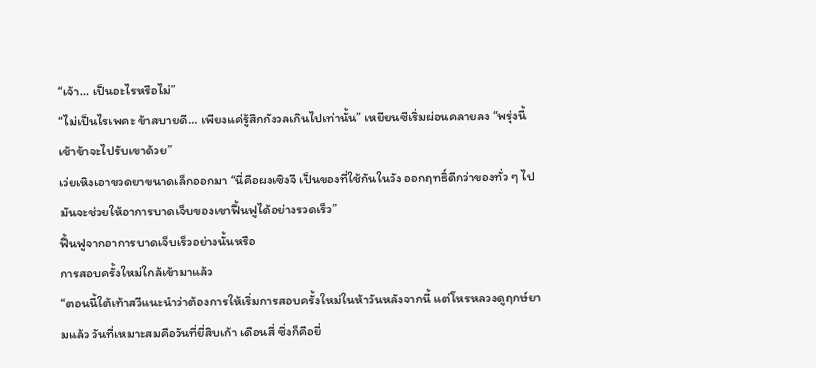“เจ้า… เป็นอะไรหรือไม่”
“ไม่เป็นไรเพคะ ข้าสบายดี… เพียงแค่รู้สึกกังวลเกินไปเท่านั้น” เหยียนซีเริ่มผ่อนคลายลง “พรุ่งนี้เช้าข้าจะไปรับเขาด้วย”
เว่ยเหิงเอาขวดยาขนาดเล็กออกมา “นี่คือผงเซิงจี เป็นของที่ใช้กันในวัง ออกฤทธิ์ดีกว่าของทั่ว ๆ ไป มันจะช่วยให้อาการบาดเจ็บของเขาฟื้นฟูได้อย่างรวดเร็ว”
ฟื้นฟูจากอาการบาดเจ็บเร็วอย่างนั้นหรือ
การสอบครั้งใหม่ใกล้เข้ามาแล้ว
“ตอนนี้ใต้เท้าสวีแนะนำว่าต้องการให้เริ่มการสอบครั้งใหม่ในห้าวันหลังจากนี้ แต่โหรหลวงดูฤกษ์ยามแล้ว วันที่เหมาะสมคือวันที่ยี่สิบเก้า เดือนสี่ ซึ่งก็คือยี่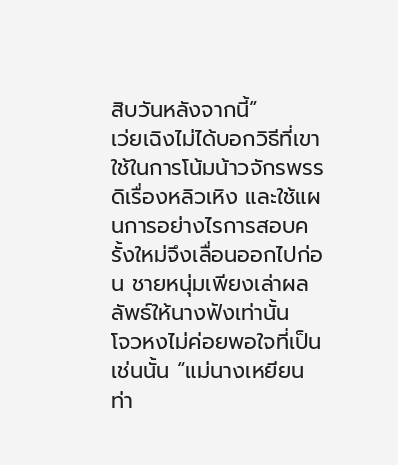สิบวันหลังจากนี้”
เว่ยเฉิงไม่ได้บอกวิธีที่เขาใช้ในการโน้มน้าวจักรพรรดิเรื่องหลิวเหิง และใช้แผนการอย่างไรการสอบครั้งใหม่จึงเลื่อนออกไปก่อน ชายหนุ่มเพียงเล่าผลลัพธ์ให้นางฟังเท่านั้น
โจวหงไม่ค่อยพอใจที่เป็นเช่นนั้น “แม่นางเหยียน ท่า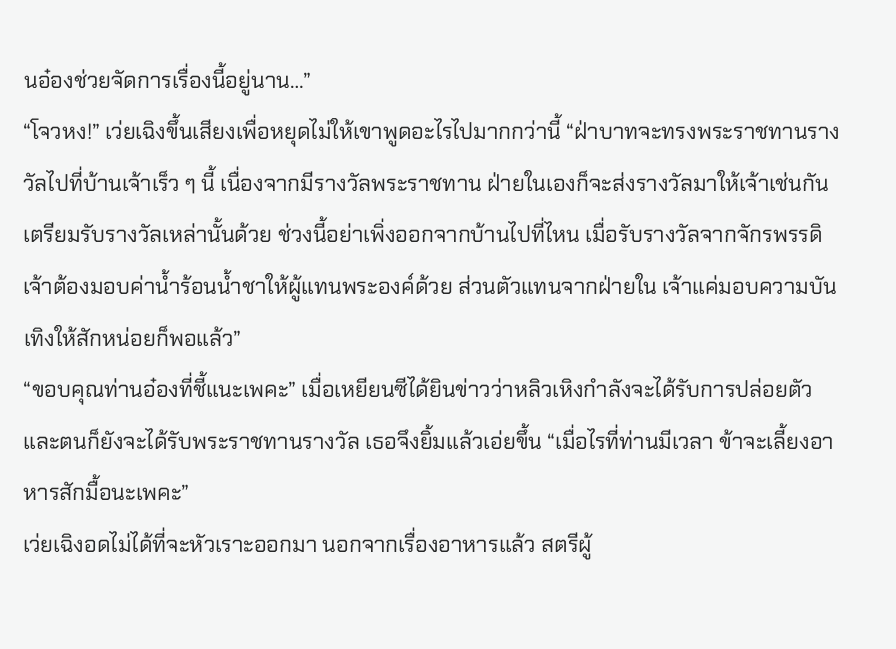นอ๋องช่วยจัดการเรื่องนี้อยู่นาน…”
“โจวหง!” เว่ยเฉิงขึ้นเสียงเพื่อหยุดไม่ให้เขาพูดอะไรไปมากกว่านี้ “ฝ่าบาทจะทรงพระราชทานรางวัลไปที่บ้านเจ้าเร็ว ๆ นี้ เนื่องจากมีรางวัลพระราชทาน ฝ่ายในเองก็จะส่งรางวัลมาให้เจ้าเช่นกัน เตรียมรับรางวัลเหล่านั้นด้วย ช่วงนี้อย่าเพิ่งออกจากบ้านไปที่ไหน เมื่อรับรางวัลจากจักรพรรดิ เจ้าต้องมอบค่าน้ำร้อนน้ำชาให้ผู้แทนพระองค์ด้วย ส่วนตัวแทนจากฝ่ายใน เจ้าแค่มอบความบันเทิงให้สักหน่อยก็พอแล้ว”
“ขอบคุณท่านอ๋องที่ชี้แนะเพคะ” เมื่อเหยียนซีได้ยินข่าวว่าหลิวเหิงกำลังจะได้รับการปล่อยตัว และตนก็ยังจะได้รับพระราชทานรางวัล เธอจึงยิ้มแล้วเอ่ยขึ้น “เมื่อไรที่ท่านมีเวลา ข้าจะเลี้ยงอาหารสักมื้อนะเพคะ”
เว่ยเฉิงอดไม่ได้ที่จะหัวเราะออกมา นอกจากเรื่องอาหารแล้ว สตรีผู้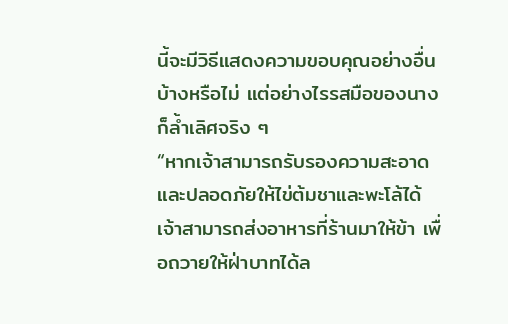นี้จะมีวิธีแสดงความขอบคุณอย่างอื่นบ้างหรือไม่ แต่อย่างไรรสมือของนางก็ล้ำเลิศจริง ๆ
“หากเจ้าสามารถรับรองความสะอาดและปลอดภัยให้ไข่ต้มชาและพะโล้ได้ เจ้าสามารถส่งอาหารที่ร้านมาให้ข้า เพื่อถวายให้ฝ่าบาทได้ล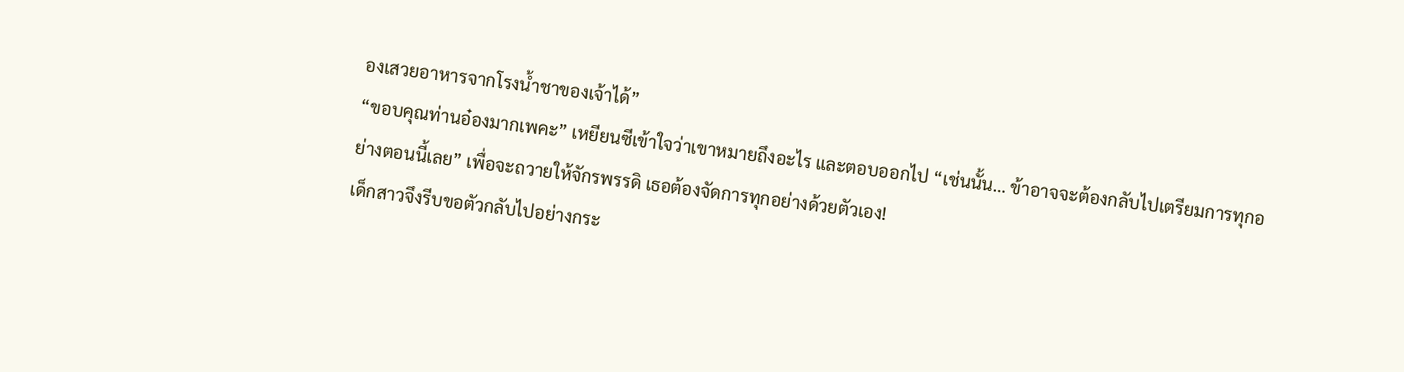องเสวยอาหารจากโรงน้ำชาของเจ้าได้”
“ขอบคุณท่านอ๋องมากเพคะ” เหยียนซีเข้าใจว่าเขาหมายถึงอะไร และตอบออกไป “เช่นนั้น… ข้าอาจจะต้องกลับไปเตรียมการทุกอย่างตอนนี้เลย” เพื่อจะถวายให้จักรพรรดิ เธอต้องจัดการทุกอย่างด้วยตัวเอง!
เด็กสาวจึงรีบขอตัวกลับไปอย่างกระ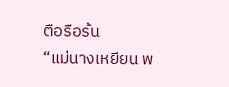ตือรือร้น
“แม่นางเหยียน พ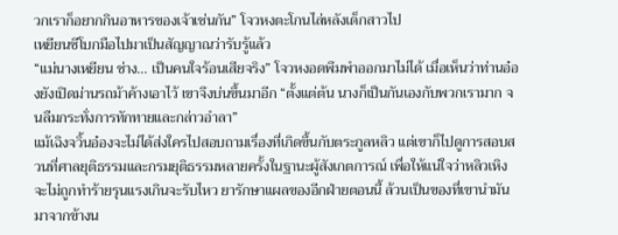วกเราก็อยากกินอาหารของเจ้าเช่นกัน” โจวหงตะโกนไล่หลังเด็กสาวไป
เหยียนซีโบกมือไปมาเป็นสัญญาณว่ารับรู้แล้ว
“แม่นางเหยียน ช่าง… เป็นคนใจร้อนเสียจริง” โจวหงอดพึมพำออกมาไม่ได้ เมื่อเห็นว่าท่านอ๋องยังเปิดม่านรถม้าค้างเอาไว้ เขาจึงบ่นขึ้นมาอีก “ตั้งแต่ต้น นางก็เป็นกันเองกับพวกเรามาก จนลืมกระทั่งการทักทายและกล่าวอำลา”
แม้เฉิงจวิ้นอ๋องจะไม่ได้ส่งใครไปสอบถามเรื่องที่เกิดขึ้นกับตระกูลหลิว แต่เขาก็ไปดูการสอบสวนที่ศาลยุติธรรมและกรมยุติธรรมหลายครั้งในฐานะผู้สังเกตการณ์ เพื่อให้แน่ใจว่าหลิวเหิงจะไม่ถูกทำร้ายรุนแรงเกินจะรับไหว ยารักษาแผลของอีกฝ่ายตอนนี้ ล้วนเป็นของที่เขานำมันมาจากข้างน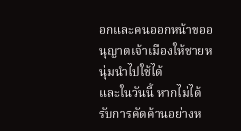อกและคนออกหน้าขออนุญาตเจ้าเมืองให้ชายหนุ่มนำไปใช้ได้
และในวันนี้ หากไม่ได้รับการคัดค้านอย่างห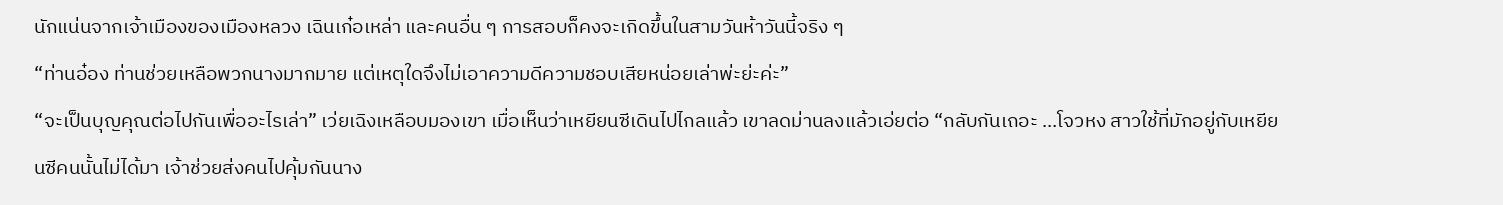นักแน่นจากเจ้าเมืองของเมืองหลวง เฉินเก๋อเหล่า และคนอื่น ๆ การสอบก็คงจะเกิดขึ้นในสามวันห้าวันนี้จริง ๆ
“ท่านอ๋อง ท่านช่วยเหลือพวกนางมากมาย แต่เหตุใดจึงไม่เอาความดีความชอบเสียหน่อยเล่าพ่ะย่ะค่ะ”
“จะเป็นบุญคุณต่อไปกันเพื่ออะไรเล่า” เว่ยเฉิงเหลือบมองเขา เมื่อเห็นว่าเหยียนซีเดินไปไกลแล้ว เขาลดม่านลงแล้วเอ่ยต่อ “กลับกันเถอะ …โจวหง สาวใช้ที่มักอยู่กับเหยียนซีคนนั้นไม่ได้มา เจ้าช่วยส่งคนไปคุ้มกันนาง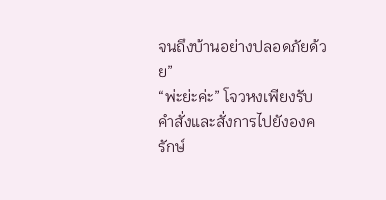จนถึงบ้านอย่างปลอดภัยด้วย”
“พ่ะย่ะค่ะ” โจวหงเพียงรับคำสั่งและสั่งการไปยังองครักษ์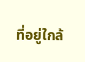ที่อยู่ใกล้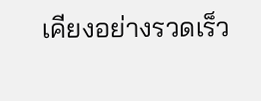เคียงอย่างรวดเร็ว